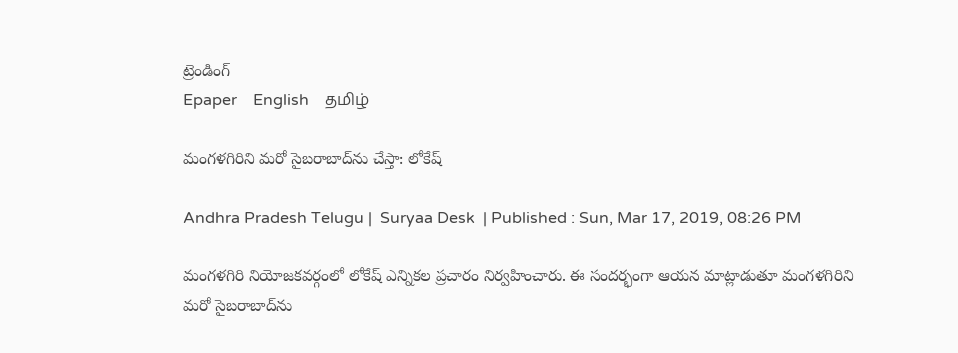ట్రెండింగ్
Epaper    English    தமிழ்

మంగళగిరిని మరో సైబరాబాద్‌ను చేస్తా: లోకేష్

Andhra Pradesh Telugu |  Suryaa Desk  | Published : Sun, Mar 17, 2019, 08:26 PM

మంగళగిరి నియోజకవర్గంలో లోకేష్‌ ఎన్నికల ప్రచారం నిర్వహించారు. ఈ సందర్భంగా ఆయన మాట్లాడుతూ మంగళగిరిని మరో సైబరాబాద్‌ను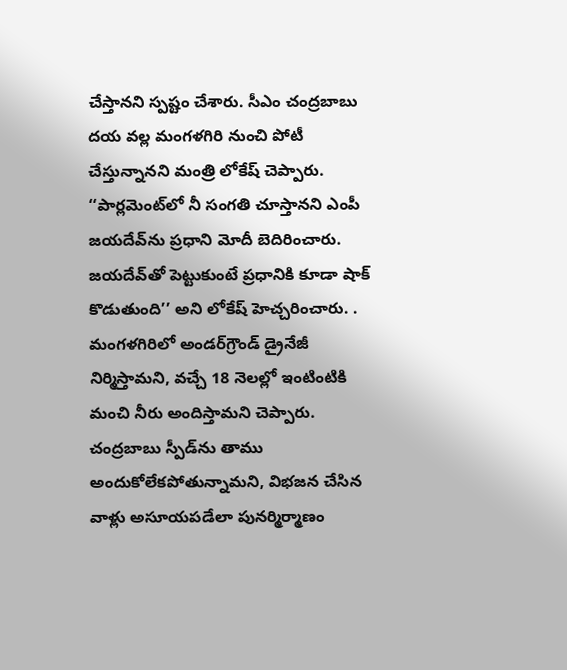చేస్తానని స్పష్టం చేశారు. సీఎం చంద్రబాబు దయ వల్ల మంగళగిరి నుంచి పోటీ చేస్తున్నానని మంత్రి లోకేష్‌ చెప్పారు. ‘‘పార్లమెంట్‌లో నీ సంగతి చూస్తానని ఎంపీ జయదేవ్‌ను ప్రధాని మోదీ బెదిరించారు. జయదేవ్‌తో పెట్టుకుంటే ప్రధానికి కూడా షాక్‌ కొడుతుంది’’ అని లోకేష్‌ హెచ్చరించారు. . మంగళగిరిలో అండర్‌గ్రౌండ్‌ డ్రైనేజీ నిర్మిస్తామని, వచ్చే 18 నెలల్లో ఇంటింటికి మంచి నీరు అందిస్తామని చెప్పారు.
చంద్రబాబు స్పీడ్‌ను తాము అందుకోలేకపోతున్నామని, విభజన చేసిన వాళ్లు అసూయపడేలా పునర్మిర్మాణం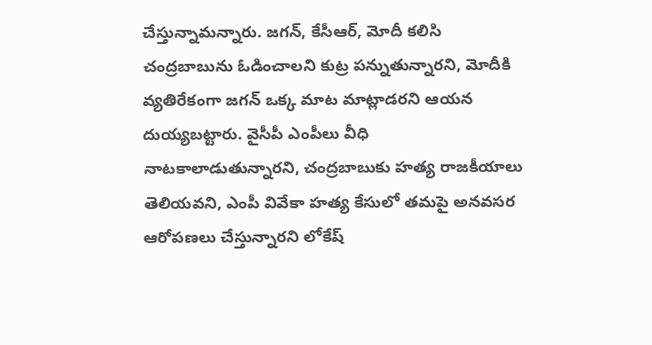చేస్తున్నామన్నారు. జగన్‌, కేసీఆర్‌, మోదీ కలిసి చంద్రబాబును ఓడించాలని కుట్ర పన్నుతున్నారని, మోదీకి వ్యతిరేకంగా జగన్‌ ఒక్క మాట మాట్లాడరని ఆయన దుయ్యబట్టారు. వైసీపీ ఎంపీలు వీధి నాటకాలాడుతున్నారని, చంద్రబాబుకు హత్య రాజకీయాలు తెలియవని, ఎంపీ వివేకా హత్య కేసులో తమపై అనవసర ఆరోపణలు చేస్తున్నారని లోకేష్‌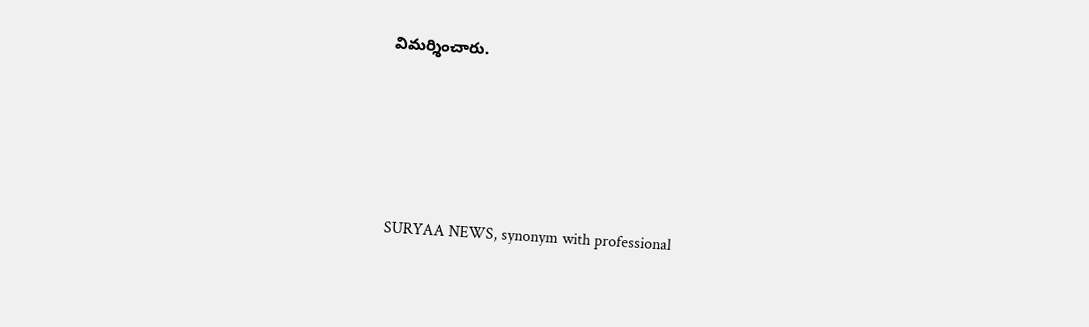విమర్శించారు.






SURYAA NEWS, synonym with professional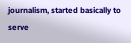journalism, started basically to serve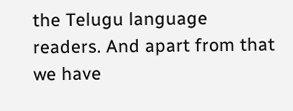the Telugu language readers. And apart from that we have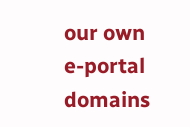our own e-portal domains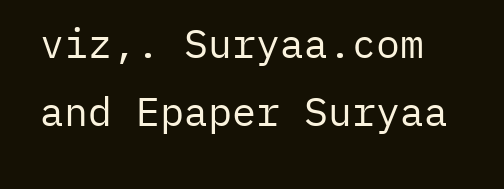viz,. Suryaa.com and Epaper Suryaa